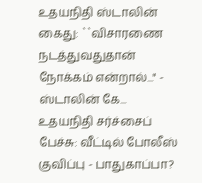உதயநிதி ஸ்டாலின் கைது: ``விசாரணை நடத்துவதுதான் நோக்கம் என்றால்..." - ஸ்டாலின் கே...
உதயநிதி சர்ச்சைப் பேச்சு: வீட்டில் போலீஸ் குவிப்பு - பாதுகாப்பா?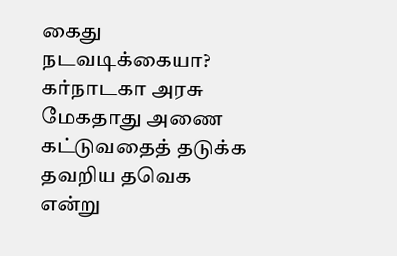கைது நடவடிக்கையா?
கர்நாடகா அரசு மேகதாது அணை கட்டுவதைத் தடுக்க தவறிய தவெக என்று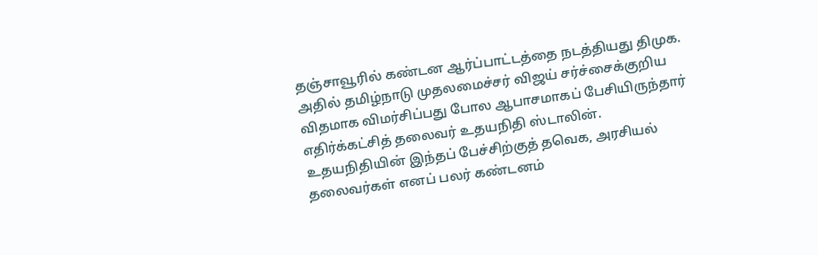தஞ்சாவூரில் கண்டன ஆர்ப்பாட்டத்தை நடத்தியது திமுக.
அதில் தமிழ்நாடு முதலமைச்சர் விஜய் சர்ச்சைக்குறிய விதமாக விமர்சிப்பது போல ஆபாசமாகப் பேசியிருந்தார் எதிர்க்கட்சித் தலைவர் உதயநிதி ஸ்டாலின்.
உதயநிதியின் இந்தப் பேச்சிற்குத் தவெக, அரசியல் தலைவர்கள் எனப் பலர் கண்டனம்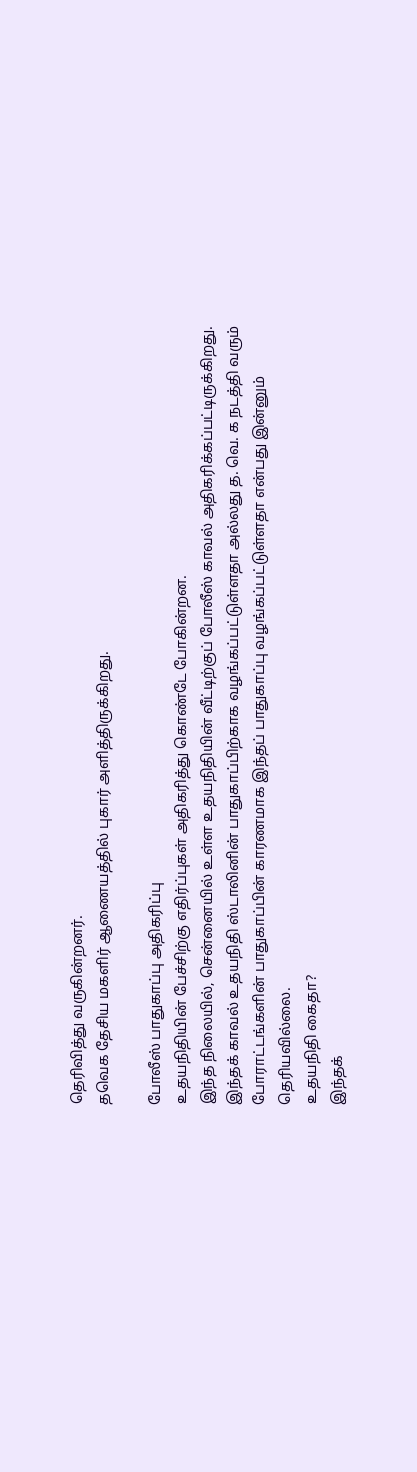தெரிவித்து வருகின்றனர்.
தவெக தேசிய மகளிர் ஆணையத்தில் புகார் அளித்திருக்கிறது.

போலீஸ் பாதுகாப்பு அதிகரிப்பு
உதயநிதியின் பேச்சிற்கு எதிர்ப்புகள் அதிகரித்து கொண்டே போகின்றன.
இந்த நிலையில், சென்னையில் உள்ள உதயநிதியின் வீட்டிற்குப் போலீஸ் காவல் அதிகரிக்கப்பட்டிருக்கிறது.
இந்தக் காவல் உதயநிதி ஸ்டாலினின் பாதுகாப்பிற்காக வழங்கப்பட்டுள்ளதா அல்லது த. வெ. க நடத்தி வரும் போராட்டங்களின் பாதுகாப்பின் காரணமாக இந்தப் பாதுகாப்பு வழங்கப்பட்டுள்ளதா என்பது இன்னும் தெரியவில்லை.
உதயநிதி கைதா?
இந்தக்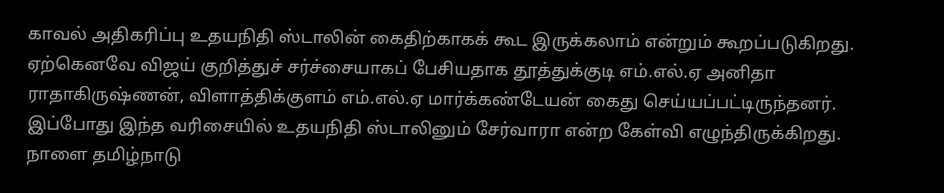காவல் அதிகரிப்பு உதயநிதி ஸ்டாலின் கைதிற்காகக் கூட இருக்கலாம் என்றும் கூறப்படுகிறது.
ஏற்கெனவே விஜய் குறித்துச் சர்ச்சையாகப் பேசியதாக தூத்துக்குடி எம்.எல்.ஏ அனிதா ராதாகிருஷ்ணன், விளாத்திக்குளம் எம்.எல்.ஏ மார்க்கண்டேயன் கைது செய்யப்பட்டிருந்தனர்.
இப்போது இந்த வரிசையில் உதயநிதி ஸ்டாலினும் சேர்வாரா என்ற கேள்வி எழுந்திருக்கிறது.
நாளை தமிழ்நாடு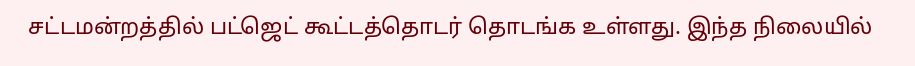சட்டமன்றத்தில் பட்ஜெட் கூட்டத்தொடர் தொடங்க உள்ளது. இந்த நிலையில்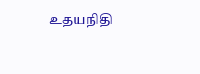உதயநிதி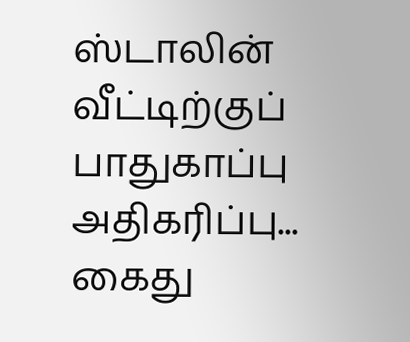ஸ்டாலின் வீட்டிற்குப் பாதுகாப்பு அதிகரிப்பு... கைது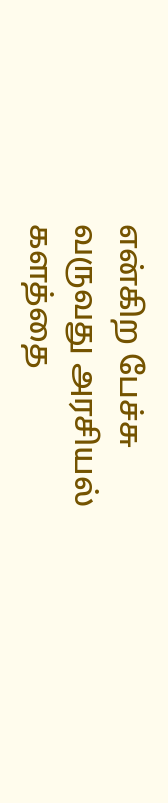என்கிற பேச்சு வருவது அரசியல் களத்தை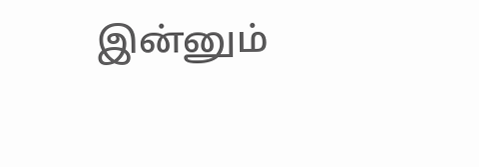இன்னும்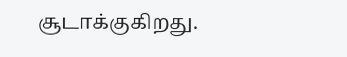சூடாக்குகிறது.